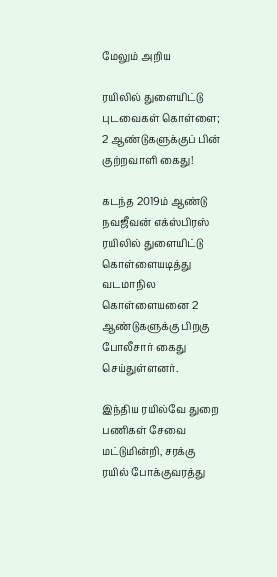மேலும் அறிய

ரயிலில் துளையிட்டு புடவைகள் கொள்ளை; 2 ஆண்டுகளுக்குப் பின் குற்றவாளி கைது!

கடந்த 2019ம் ஆண்டு நவஜீவன் எக்ஸ்பிரஸ் ரயிலில் துளையிட்டு கொள்ளையடித்து வடமாநில கொள்ளையனை 2 ஆண்டுகளுக்கு பிறகு போலீசார் கைது செய்துள்ளனர்.

இந்திய ரயில்வே துறை பணிகள் சேவை மட்டுமின்றி, சரக்கு ரயில் போக்குவரத்து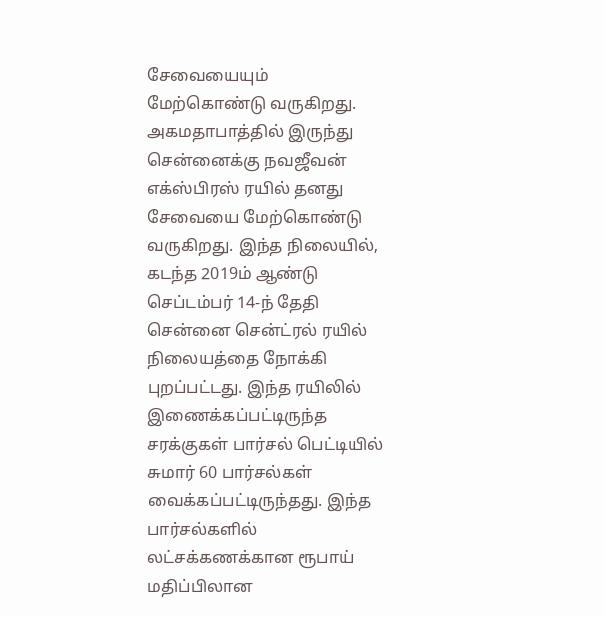சேவையையும் மேற்கொண்டு வருகிறது. அகமதாபாத்தில் இருந்து சென்னைக்கு நவஜீவன் எக்ஸ்பிரஸ் ரயில் தனது சேவையை மேற்கொண்டு வருகிறது. இந்த நிலையில், கடந்த 2019ம் ஆண்டு செப்டம்பர் 14-ந் தேதி சென்னை சென்ட்ரல் ரயில் நிலையத்தை நோக்கி புறப்பட்டது. இந்த ரயிலில் இணைக்கப்பட்டிருந்த சரக்குகள் பார்சல் பெட்டியில் சுமார் 60 பார்சல்கள் வைக்கப்பட்டிருந்தது. இந்த பார்சல்களில் லட்சக்கணக்கான ரூபாய் மதிப்பிலான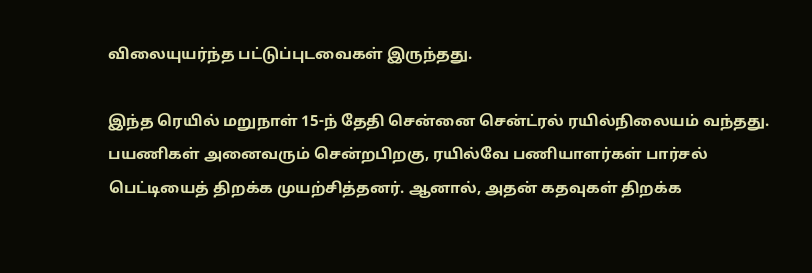விலையுயர்ந்த பட்டுப்புடவைகள் இருந்தது.

இந்த ரெயில் மறுநாள் 15-ந் தேதி சென்னை சென்ட்ரல் ரயில்நிலையம் வந்தது. பயணிகள் அனைவரும் சென்றபிறகு, ரயில்வே பணியாளர்கள் பார்சல் பெட்டியைத் திறக்க முயற்சித்தனர். ஆனால், அதன் கதவுகள் திறக்க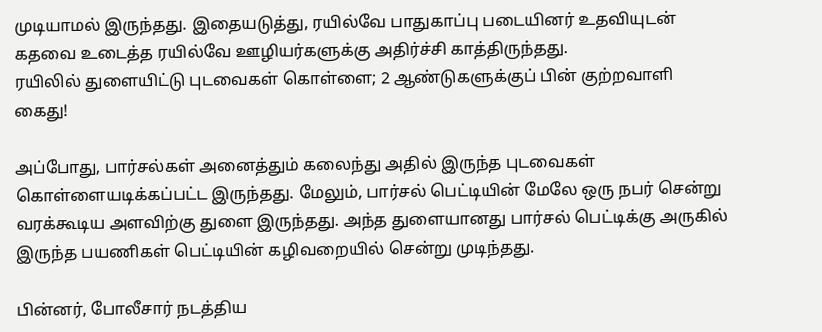முடியாமல் இருந்தது. இதையடுத்து, ரயில்வே பாதுகாப்பு படையினர் உதவியுடன் கதவை உடைத்த ரயில்வே ஊழியர்களுக்கு அதிர்ச்சி காத்திருந்தது.
ரயிலில் துளையிட்டு புடவைகள் கொள்ளை; 2 ஆண்டுகளுக்குப் பின் குற்றவாளி கைது!

அப்போது, பார்சல்கள் அனைத்தும் கலைந்து அதில் இருந்த புடவைகள் கொள்ளையடிக்கப்பட்ட இருந்தது. மேலும், பார்சல் பெட்டியின் மேலே ஒரு நபர் சென்று வரக்கூடிய அளவிற்கு துளை இருந்தது. அந்த துளையானது பார்சல் பெட்டிக்கு அருகில் இருந்த பயணிகள் பெட்டியின் கழிவறையில் சென்று முடிந்தது.

பின்னர், போலீசார் நடத்திய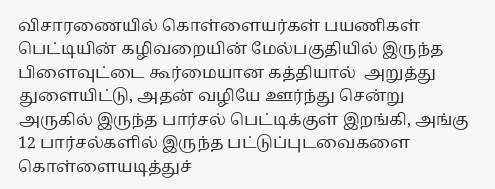விசாரணையில் கொள்ளையர்கள் பயணிகள் பெட்டியின் கழிவறையின் மேல்பகுதியில் இருந்த பிளைவுட்டை கூர்மையான கத்தியால்  அறுத்து துளையிட்டு, அதன் வழியே ஊர்ந்து சென்று அருகில் இருந்த பார்சல் பெட்டிக்குள் இறங்கி, அங்கு 12 பார்சல்களில் இருந்த பட்டுப்புடவைகளை கொள்ளையடித்துச்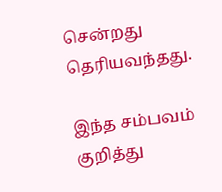சென்றது தெரியவந்தது.

இந்த சம்பவம் குறித்து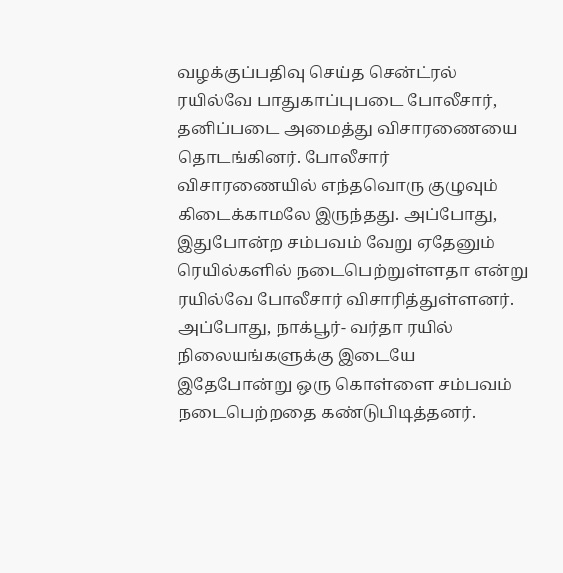வழக்குப்பதிவு செய்த சென்ட்ரல் ரயில்வே பாதுகாப்புபடை போலீசார், தனிப்படை அமைத்து விசாரணையை தொடங்கினர். போலீசார் விசாரணையில் எந்தவொரு குழுவும் கிடைக்காமலே இருந்தது. அப்போது, இதுபோன்ற சம்பவம் வேறு ஏதேனும் ரெயில்களில் நடைபெற்றுள்ளதா என்று ரயில்வே போலீசார் விசாரித்துள்ளனர். அப்போது, நாக்பூர்- வர்தா ரயில் நிலையங்களுக்கு இடையே இதேபோன்று ஒரு கொள்ளை சம்பவம் நடைபெற்றதை கண்டுபிடித்தனர்.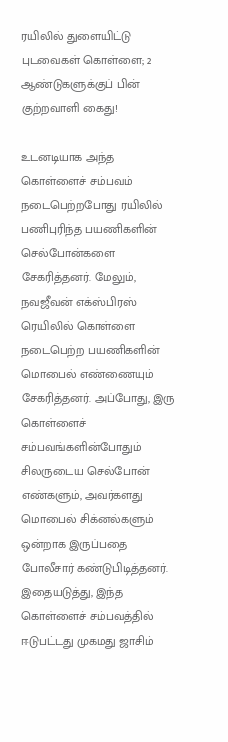ரயிலில் துளையிட்டு புடவைகள் கொள்ளை; 2 ஆண்டுகளுக்குப் பின் குற்றவாளி கைது!

உடனடியாக அந்த கொள்ளைச் சம்பவம் நடைபெற்றபோது ரயிலில் பணிபுரிந்த பயணிகளின் செல்போன்களை சேகரித்தனர். மேலும், நவஜீவன் எக்ஸ்பிரஸ் ரெயிலில் கொள்ளை நடைபெற்ற பயணிகளின் மொபைல் எண்ணையும் சேகரித்தனர். அப்போது, இரு கொள்ளைச் சம்பவங்களின்போதும் சிலருடைய செல்போன் எண்களும், அவர்களது மொபைல் சிக்னல்களும் ஒன்றாக இருப்பதை போலீசார் கண்டுபிடித்தனர். இதையடுத்து, இந்த கொள்ளைச் சம்பவத்தில் ஈடுபட்டது முகமது ஜாசிம்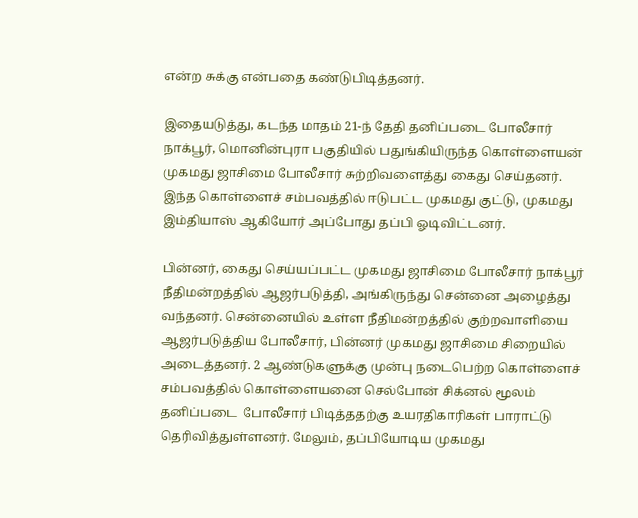என்ற சுக்கு என்பதை கண்டுபிடித்தனர்.

இதையடுத்து, கடந்த மாதம் 21-ந் தேதி தனிப்படை போலீசார் நாக்பூர், மொனின்புரா பகுதியில் பதுங்கியிருந்த கொள்ளையன் முகமது ஜாசிமை போலீசார் சுற்றிவளைத்து கைது செய்தனர். இந்த கொள்ளைச் சம்பவத்தில் ஈடுபட்ட முகமது குட்டு, முகமது இம்தியாஸ் ஆகியோர் அப்போது தப்பி ஓடிவிட்டனர்.

பின்னர், கைது செய்யப்பட்ட முகமது ஜாசிமை போலீசார் நாக்பூர் நீதிமன்றத்தில் ஆஜர்படுத்தி, அங்கிருந்து சென்னை அழைத்து வந்தனர். சென்னையில் உள்ள நீதிமன்றத்தில் குற்றவாளியை ஆஜர்படுத்திய போலீசார், பின்னர் முகமது ஜாசிமை சிறையில் அடைத்தனர். 2 ஆண்டுகளுக்கு முன்பு நடைபெற்ற கொள்ளைச் சம்பவத்தில் கொள்ளையனை செல்போன் சிக்னல் மூலம் தனிப்படை  போலீசார் பிடித்ததற்கு உயரதிகாரிகள் பாராட்டு தெரிவித்துள்ளனர். மேலும், தப்பியோடிய முகமது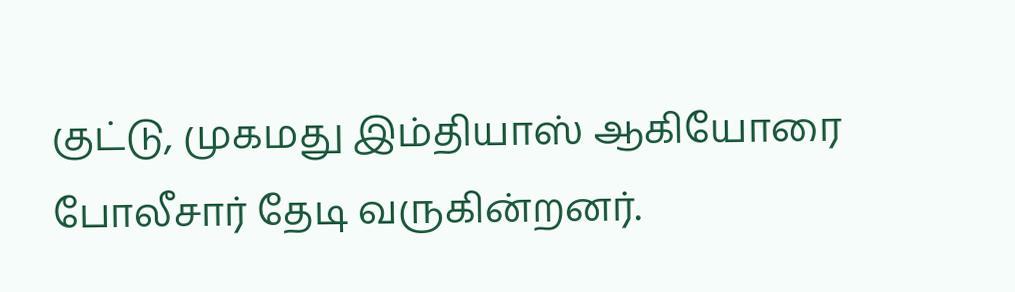குட்டு, முகமது இம்தியாஸ் ஆகியோரை போலீசார் தேடி வருகின்றனர்.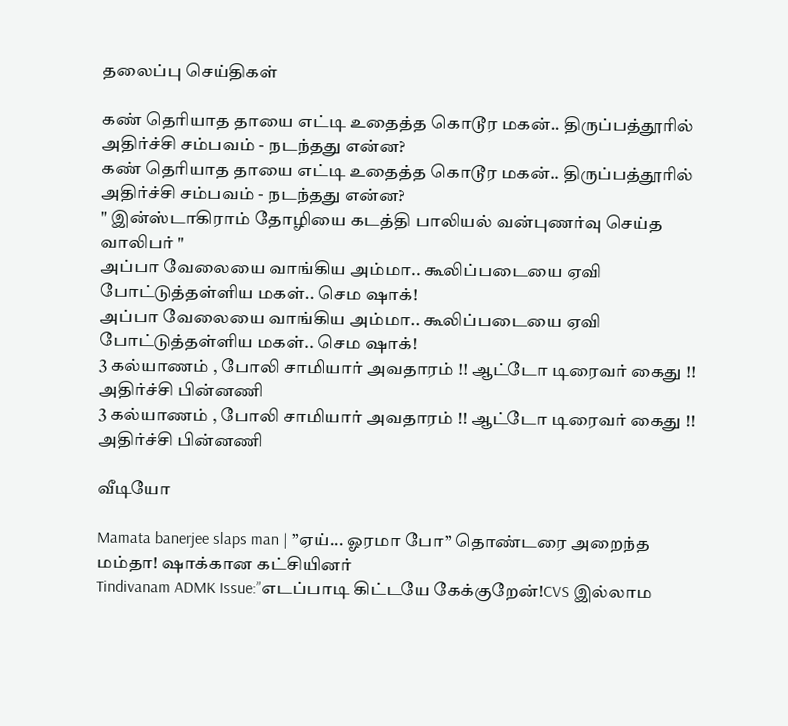தலைப்பு செய்திகள்

கண் தெரியாத தாயை எட்டி உதைத்த கொடூர மகன்.. திருப்பத்தூரில் அதிர்ச்சி சம்பவம் - நடந்தது என்ன?
கண் தெரியாத தாயை எட்டி உதைத்த கொடூர மகன்.. திருப்பத்தூரில் அதிர்ச்சி சம்பவம் - நடந்தது என்ன?
" இன்ஸ்டாகிராம் தோழியை கடத்தி பாலியல் வன்புணர்வு செய்த வாலிபர் "
அப்பா வேலையை வாங்கிய அம்மா.. கூலிப்படையை ஏவி போட்டுத்தள்ளிய மகள்.. செம ஷாக்!
அப்பா வேலையை வாங்கிய அம்மா.. கூலிப்படையை ஏவி போட்டுத்தள்ளிய மகள்.. செம ஷாக்!
3 கல்யாணம் , போலி சாமியார் அவதாரம் !! ஆட்டோ டிரைவர் கைது !! அதிர்ச்சி பின்னணி
3 கல்யாணம் , போலி சாமியார் அவதாரம் !! ஆட்டோ டிரைவர் கைது !! அதிர்ச்சி பின்னணி

வீடியோ

Mamata banerjee slaps man | ”ஏய்... ஓரமா போ” தொண்டரை அறைந்த மம்தா! ஷாக்கான கட்சியினர்
Tindivanam ADMK Issue:”எடப்பாடி கிட்டயே கேக்குறேன்!CVS இல்லாம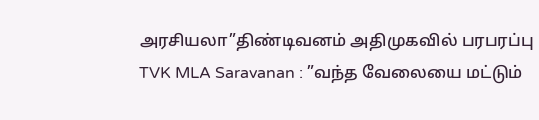அரசியலா”திண்டிவனம் அதிமுகவில் பரபரப்பு
TVK MLA Saravanan : ”வந்த வேலையை மட்டும்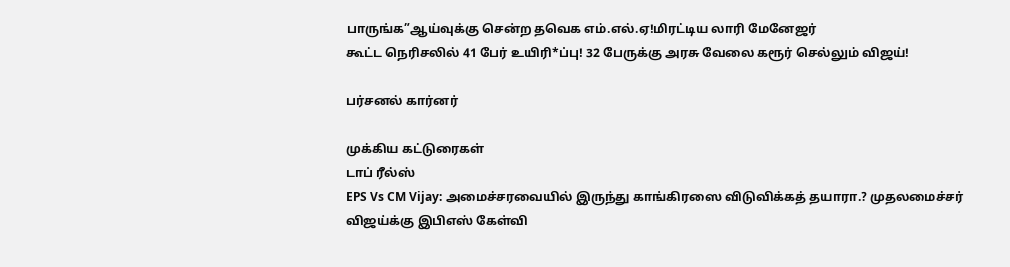பாருங்க”ஆய்வுக்கு சென்ற தவெக எம்.எல்.ஏ!மிரட்டிய லாரி மேனேஜர்
கூட்ட நெரிசலில் 41 பேர் உயிரி*ப்பு! 32 பேருக்கு அரசு வேலை கரூர் செல்லும் விஜய்!

பர்சனல் கார்னர்

முக்கிய கட்டுரைகள்
டாப் ரீல்ஸ்
EPS Vs CM Vijay: அமைச்சரவையில் இருந்து காங்கிரஸை விடுவிக்கத் தயாரா.? முதலமைச்சர் விஜய்க்கு இபிஎஸ் கேள்வி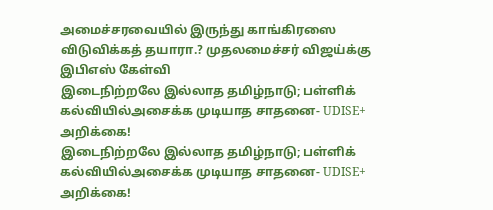அமைச்சரவையில் இருந்து காங்கிரஸை விடுவிக்கத் தயாரா.? முதலமைச்சர் விஜய்க்கு இபிஎஸ் கேள்வி
இடைநிற்றலே இல்லாத தமிழ்நாடு; பள்ளிக் கல்வியில்அசைக்க முடியாத சாதனை- UDISE+ அறிக்கை!
இடைநிற்றலே இல்லாத தமிழ்நாடு; பள்ளிக் கல்வியில்அசைக்க முடியாத சாதனை- UDISE+ அறிக்கை!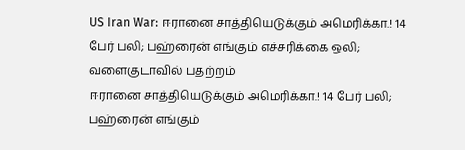US Iran War: ஈரானை சாத்தியெடுக்கும் அமெரிக்கா.! 14 பேர் பலி; பஹ்ரைன் எங்கும் எச்சரிக்கை ஒலி; வளைகுடாவில் பதற்றம்
ஈரானை சாத்தியெடுக்கும் அமெரிக்கா.! 14 பேர் பலி; பஹ்ரைன் எங்கும்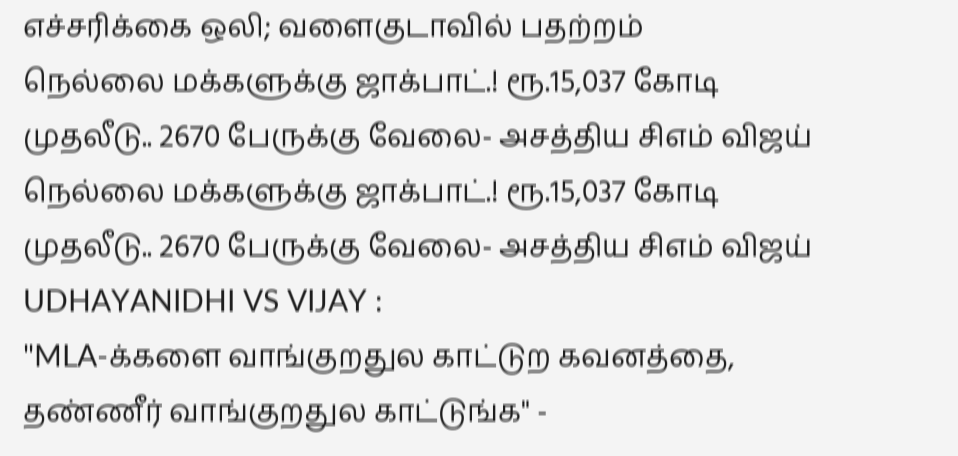எச்சரிக்கை ஒலி; வளைகுடாவில் பதற்றம்
நெல்லை மக்களுக்கு ஜாக்பாட்.! ரூ.15,037 கோடி முதலீடு.. 2670 பேருக்கு வேலை- அசத்திய சிஎம் விஜய்
நெல்லை மக்களுக்கு ஜாக்பாட்.! ரூ.15,037 கோடி முதலீடு.. 2670 பேருக்கு வேலை- அசத்திய சிஎம் விஜய்
UDHAYANIDHI VS VIJAY :
"MLA-க்களை வாங்குறதுல காட்டுற கவனத்தை, தண்ணீர் வாங்குறதுல காட்டுங்க" -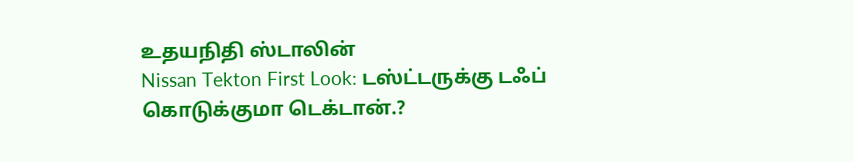உதயநிதி ஸ்டாலின்
Nissan Tekton First Look: டஸ்ட்டருக்கு டஃப் கொடுக்குமா டெக்டான்.?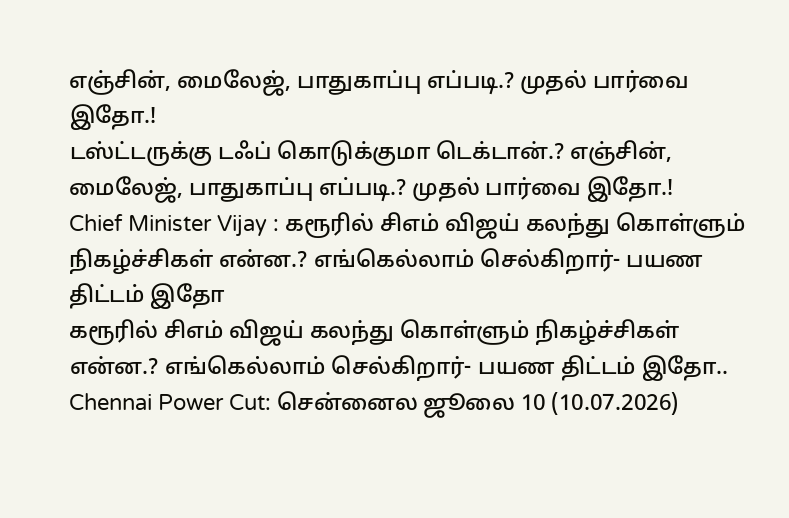எஞ்சின், மைலேஜ், பாதுகாப்பு எப்படி.? முதல் பார்வை இதோ.!
டஸ்ட்டருக்கு டஃப் கொடுக்குமா டெக்டான்.? எஞ்சின், மைலேஜ், பாதுகாப்பு எப்படி.? முதல் பார்வை இதோ.!
Chief Minister Vijay : கரூரில் சிஎம் விஜய் கலந்து கொள்ளும் நிகழ்ச்சிகள் என்ன.? எங்கெல்லாம் செல்கிறார்- பயண திட்டம் இதோ
கரூரில் சிஎம் விஜய் கலந்து கொள்ளும் நிகழ்ச்சிகள் என்ன.? எங்கெல்லாம் செல்கிறார்- பயண திட்டம் இதோ..
Chennai Power Cut: சென்னைல ஜூலை 10 (10.07.2026)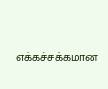எக்கச்சக்கமான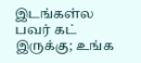இடங்கள்ல பவர் கட் இருக்கு; உங்க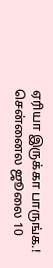ஏரியா இருக்கா பாருங்க.!
சென்னைல ஜூலை 10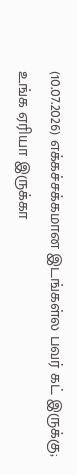(10.07.2026) எக்கச்சக்கமான இடங்கள்ல பவர் கட் இருக்கு; உங்க ஏரியா இருக்கா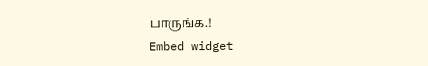பாருங்க.!
Embed widget